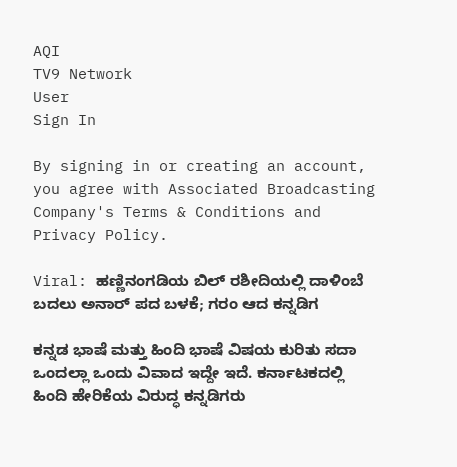AQI
TV9 Network
User
Sign In

By signing in or creating an account, you agree with Associated Broadcasting Company's Terms & Conditions and Privacy Policy.

Viral: ಹಣ್ಣಿನಂಗಡಿಯ ಬಿಲ್‌ ರಶೀದಿಯಲ್ಲಿ ದಾಳಿಂಬೆ ಬದಲು ಅನಾರ್‌ ಪದ ಬಳಕೆ; ಗರಂ ಆದ ಕನ್ನಡಿಗ

ಕನ್ನಡ ಭಾಷೆ ಮತ್ತು ಹಿಂದಿ ಭಾಷೆ ವಿಷಯ ಕುರಿತು ಸದಾ ಒಂದಲ್ಲಾ ಒಂದು ವಿವಾದ ಇದ್ದೇ ಇದೆ. ಕರ್ನಾಟಕದಲ್ಲಿ ಹಿಂದಿ ಹೇರಿಕೆಯ ವಿರುದ್ಧ ಕನ್ನಡಿಗರು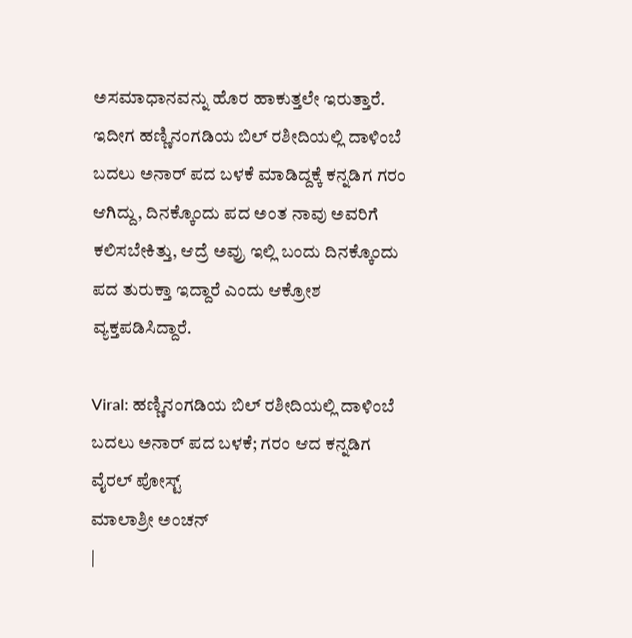ಅಸಮಾಧಾನವನ್ನು ಹೊರ ಹಾಕುತ್ತಲೇ ಇರುತ್ತಾರೆ. ಇದೀಗ ಹಣ್ಣಿನಂಗಡಿಯ ಬಿಲ್‌ ರಶೀದಿಯಲ್ಲಿ ದಾಳಿಂಬೆ ಬದಲು ಅನಾರ್‌ ಪದ ಬಳಕೆ ಮಾಡಿದ್ದಕ್ಕೆ ಕನ್ನಡಿಗ ಗರಂ ಆಗಿದ್ದು, ದಿನಕ್ಕೊಂದು ಪದ ಅಂತ ನಾವು ಅವರಿಗೆ ಕಲಿಸಬೇಕಿತ್ತು, ಆದ್ರೆ ಅವ್ರು ಇಲ್ಲಿ ಬಂದು ದಿನಕ್ಕೊಂದು ಪದ ತುರುಕ್ತಾ ಇದ್ದಾರೆ ಎಂದು ಆಕ್ರೋಶ ವ್ಯಕ್ತಪಡಿಸಿದ್ದಾರೆ.

Viral: ಹಣ್ಣಿನಂಗಡಿಯ ಬಿಲ್‌ ರಶೀದಿಯಲ್ಲಿ ದಾಳಿಂಬೆ ಬದಲು ಅನಾರ್‌ ಪದ ಬಳಕೆ; ಗರಂ ಆದ ಕನ್ನಡಿಗ
ವೈರಲ್ ಪೋಸ್ಟ್
ಮಾಲಾಶ್ರೀ ಅಂಚನ್
|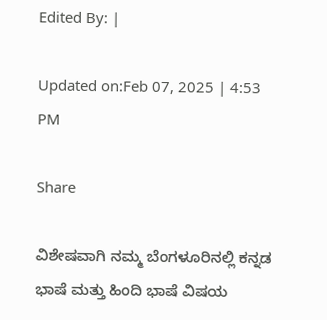Edited By: |

Updated on:Feb 07, 2025 | 4:53 PM

Share

ವಿಶೇಷವಾಗಿ ನಮ್ಮ ಬೆಂಗಳೂರಿನಲ್ಲಿ ಕನ್ನಡ ಭಾಷೆ ಮತ್ತು ಹಿಂದಿ ಭಾಷೆ ವಿಷಯ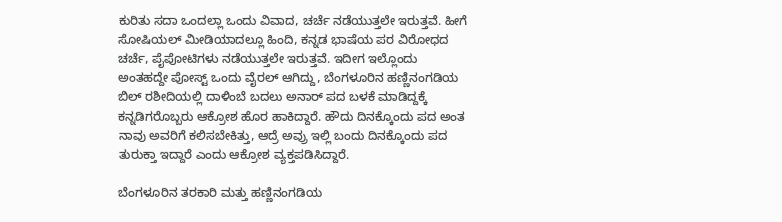ಕುರಿತು ಸದಾ ಒಂದಲ್ಲಾ ಒಂದು ವಿವಾದ, ಚರ್ಚೆ ನಡೆಯುತ್ತಲೇ ಇರುತ್ತವೆ. ಹೀಗೆ ಸೋಷಿಯಲ್‌ ಮೀಡಿಯಾದಲ್ಲೂ ಹಿಂದಿ, ಕನ್ನಡ ಭಾಷೆಯ ಪರ ವಿರೋಧದ ಚರ್ಚೆ, ಪೈಪೋಟಿಗಳು ನಡೆಯುತ್ತಲೇ ಇರುತ್ತವೆ. ಇದೀಗ ಇಲ್ಲೊಂದು ಅಂತಹದ್ದೇ ಪೋಸ್ಟ್‌ ಒಂದು ವೈರಲ್‌ ಆಗಿದ್ದು, ಬೆಂಗಳೂರಿನ ಹಣ್ಣಿನಂಗಡಿಯ ಬಿಲ್‌ ರಶೀದಿಯಲ್ಲಿ ದಾಳಿಂಬೆ ಬದಲು ಅನಾರ್‌ ಪದ ಬಳಕೆ ಮಾಡಿದ್ದಕ್ಕೆ ಕನ್ನಡಿಗರೊಬ್ಬರು ಆಕ್ರೋಶ ಹೊರ ಹಾಕಿದ್ದಾರೆ. ಹೌದು ದಿನಕ್ಕೊಂದು ಪದ ಅಂತ ನಾವು ಅವರಿಗೆ ಕಲಿಸಬೇಕಿತ್ತು, ಆದ್ರೆ ಅವ್ರು ಇಲ್ಲಿ ಬಂದು ದಿನಕ್ಕೊಂದು ಪದ ತುರುಕ್ತಾ ಇದ್ದಾರೆ ಎಂದು ಆಕ್ರೋಶ ವ್ಯಕ್ತಪಡಿಸಿದ್ದಾರೆ.

ಬೆಂಗಳೂರಿನ ತರಕಾರಿ ಮತ್ತು ಹಣ್ಣಿನಂಗಡಿಯ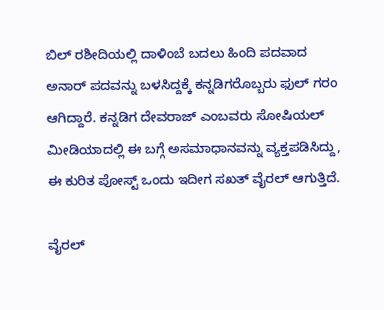ಬಿಲ್‌ ರಶೀದಿಯಲ್ಲಿ ದಾಳಿಂಬೆ ಬದಲು ಹಿಂದಿ ಪದವಾದ ಅನಾರ್‌ ಪದವನ್ನು ಬಳಸಿದ್ದಕ್ಕೆ ಕನ್ನಡಿಗರೊಬ್ಬರು ಫುಲ್‌ ಗರಂ ಆಗಿದ್ದಾರೆ. ಕನ್ನಡಿಗ ದೇವರಾಜ್‌ ಎಂಬವರು ಸೋಷಿಯಲ್‌ ಮೀಡಿಯಾದಲ್ಲಿ ಈ ಬಗ್ಗೆ ಅಸಮಾಧಾನವನ್ನು ವ್ಯಕ್ತಪಡಿಸಿದ್ದು, ಈ ಕುರಿತ ಪೋಸ್ಟ್‌ ಒಂದು ಇದೀಗ ಸಖತ್‌ ವೈರಲ್‌ ಆಗುತ್ತಿದೆ.

ವೈರಲ್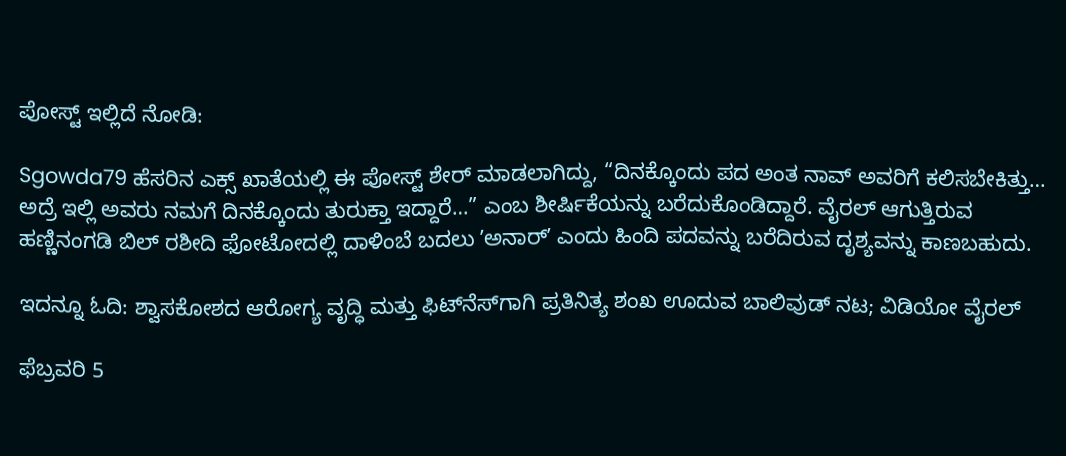ಪೋಸ್ಟ್ ಇಲ್ಲಿದೆ ನೋಡಿ:

Sgowda79 ಹೆಸರಿನ ಎಕ್ಸ್‌ ಖಾತೆಯಲ್ಲಿ ಈ ಪೋಸ್ಟ್‌ ಶೇರ್‌ ಮಾಡಲಾಗಿದ್ದು, “ದಿನಕ್ಕೊಂದು ಪದ ಅಂತ ನಾವ್‌ ಅವರಿಗೆ ಕಲಿಸಬೇಕಿತ್ತು… ಅದ್ರೆ ಇಲ್ಲಿ ಅವರು ನಮಗೆ ದಿನಕ್ಕೊಂದು ತುರುಕ್ತಾ ಇದ್ದಾರೆ…” ಎಂಬ ಶೀರ್ಷಿಕೆಯನ್ನು ಬರೆದುಕೊಂಡಿದ್ದಾರೆ. ವೈರಲ್‌ ಆಗುತ್ತಿರುವ ಹಣ್ಣಿನಂಗಡಿ ಬಿಲ್‌ ರಶೀದಿ ಫೋಟೋದಲ್ಲಿ ದಾಳಿಂಬೆ ಬದಲು ʼಅನಾರ್‌ʼ ಎಂದು ಹಿಂದಿ ಪದವನ್ನು ಬರೆದಿರುವ ದೃಶ್ಯವನ್ನು ಕಾಣಬಹುದು.

ಇದನ್ನೂ ಓದಿ: ಶ್ವಾಸಕೋಶದ ಆರೋಗ್ಯ ವೃದ್ಧಿ ಮತ್ತು ಫಿಟ್‌ನೆಸ್‌ಗಾಗಿ ಪ್ರತಿನಿತ್ಯ ಶಂಖ ಊದುವ ಬಾಲಿವುಡ್‌ ನಟ; ವಿಡಿಯೋ ವೈರಲ್‌

ಫೆಬ್ರವರಿ 5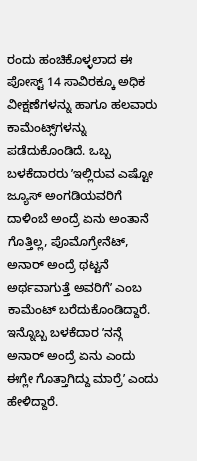ರಂದು ಹಂಚಿಕೊಳ್ಳಲಾದ ಈ ಪೋಸ್ಟ್‌ 14 ಸಾವಿರಕ್ಕೂ ಅಧಿಕ ವೀಕ್ಷಣೆಗಳನ್ನು ಹಾಗೂ ಹಲವಾರು ಕಾಮೆಂಟ್ಸ್‌ಗಳನ್ನು ಪಡೆದುಕೊಂಡಿದೆ. ಒಬ್ಬ ಬಳಕೆದಾರರು ʼಇಲ್ಲಿರುವ ಎಷ್ಟೋ ಜ್ಯೂಸ್‌ ಅಂಗಡಿಯವರಿಗೆ ದಾಳಿಂಬೆ ಅಂದ್ರೆ ಏನು ಅಂತಾನೆ ಗೊತ್ತಿಲ್ಲ, ಪೊಮೊಗ್ರೇನೆಟ್‌, ಅನಾರ್‌ ಅಂದ್ರೆ ಥಟ್ಟನೆ ಅರ್ಥವಾಗುತ್ತೆ ಅವರಿಗೆʼ ಎಂಬ ಕಾಮೆಂಟ್‌ ಬರೆದುಕೊಂಡಿದ್ದಾರೆ. ಇನ್ನೊಬ್ಬ ಬಳಕೆದಾರ ʼನನ್ಗೆ ಅನಾರ್‌ ಅಂದ್ರೆ ಏನು ಎಂದು ಈಗ್ಲೇ ಗೊತ್ತಾಗಿದ್ದು ಮಾರ್ರೆʼ ಎಂದು ಹೇಳಿದ್ದಾರೆ.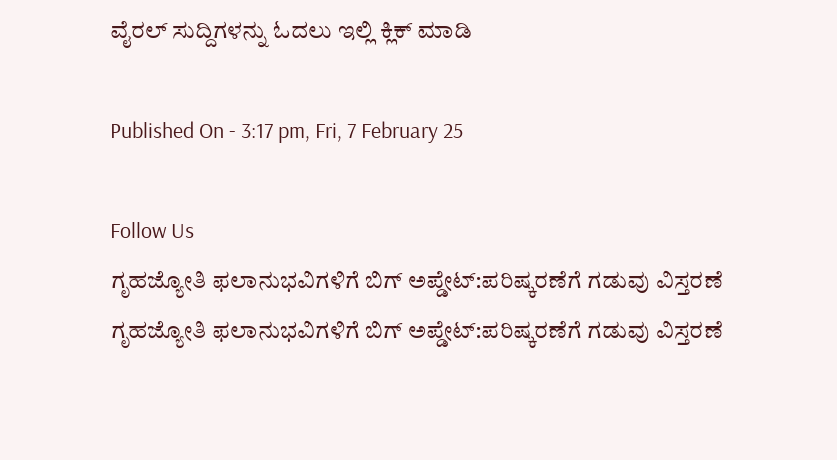ವೈರಲ್ ಸುದ್ದಿಗಳನ್ನು ಓದಲು ಇಲ್ಲಿ ಕ್ಲಿಕ್ ಮಾಡಿ

Published On - 3:17 pm, Fri, 7 February 25

Follow Us
ಗೃಹಜ್ಯೋತಿ ಫಲಾನುಭವಿಗಳಿಗೆ ಬಿಗ್ ಅಪ್ಡೇಟ್:ಪರಿಷ್ಕರಣೆಗೆ ಗಡುವು ವಿಸ್ತರಣೆ
ಗೃಹಜ್ಯೋತಿ ಫಲಾನುಭವಿಗಳಿಗೆ ಬಿಗ್ ಅಪ್ಡೇಟ್:ಪರಿಷ್ಕರಣೆಗೆ ಗಡುವು ವಿಸ್ತರಣೆ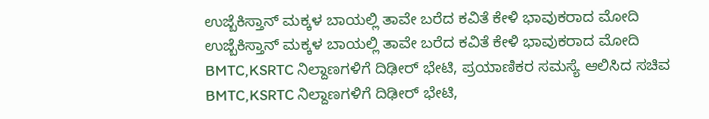ಉಜ್ಬೆಕಿಸ್ತಾನ್‌ ಮಕ್ಕಳ ಬಾಯಲ್ಲಿ ತಾವೇ ಬರೆದ ಕವಿತೆ ಕೇಳಿ ಭಾವುಕರಾದ ಮೋದಿ
ಉಜ್ಬೆಕಿಸ್ತಾನ್‌ ಮಕ್ಕಳ ಬಾಯಲ್ಲಿ ತಾವೇ ಬರೆದ ಕವಿತೆ ಕೇಳಿ ಭಾವುಕರಾದ ಮೋದಿ
BMTC,KSRTC ನಿಲ್ದಾಣಗಳಿಗೆ ದಿಢೀರ್ ಭೇಟಿ, ಪ್ರಯಾಣಿಕರ ಸಮಸ್ಯೆ ಆಲಿಸಿದ ಸಚಿವ
BMTC,KSRTC ನಿಲ್ದಾಣಗಳಿಗೆ ದಿಢೀರ್ ಭೇಟಿ,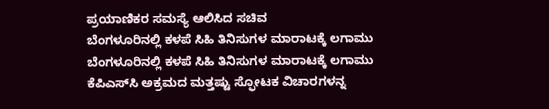ಪ್ರಯಾಣಿಕರ ಸಮಸ್ಯೆ ಆಲಿಸಿದ ಸಚಿವ
ಬೆಂಗಳೂರಿನಲ್ಲಿ ಕಳಪೆ ಸಿಹಿ ತಿನಿಸುಗಳ ಮಾರಾಟಕ್ಕೆ ಲಗಾಮು
ಬೆಂಗಳೂರಿನಲ್ಲಿ ಕಳಪೆ ಸಿಹಿ ತಿನಿಸುಗಳ ಮಾರಾಟಕ್ಕೆ ಲಗಾಮು
ಕೆಪಿಎಸ್‌ಸಿ ಅಕ್ರಮದ ಮತ್ತಷ್ಟು ಸ್ಫೋಟಕ ವಿಚಾರಗಳನ್ನ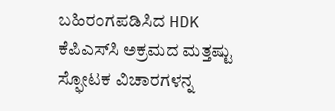ಬಹಿರಂಗಪಡಿಸಿದ HDK
ಕೆಪಿಎಸ್‌ಸಿ ಅಕ್ರಮದ ಮತ್ತಷ್ಟು ಸ್ಫೋಟಕ ವಿಚಾರಗಳನ್ನ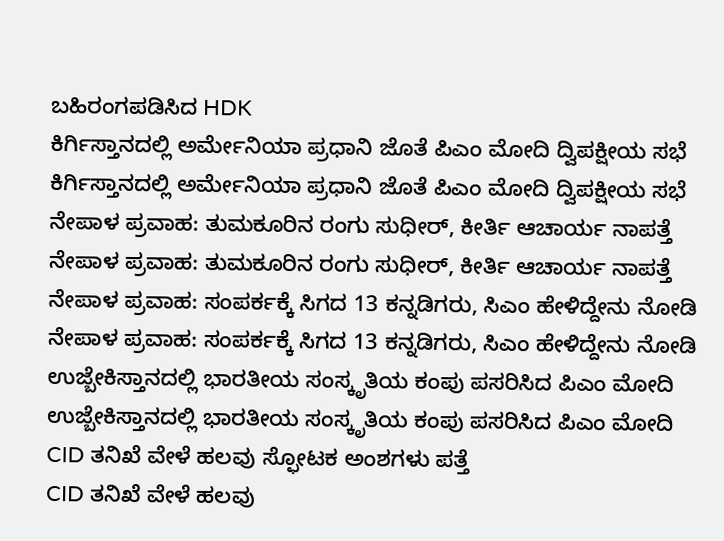ಬಹಿರಂಗಪಡಿಸಿದ HDK
ಕಿರ್ಗಿಸ್ತಾನದಲ್ಲಿ ಅರ್ಮೇನಿಯಾ ಪ್ರಧಾನಿ ಜೊತೆ ಪಿಎಂ ಮೋದಿ ದ್ವಿಪಕ್ಷೀಯ ಸಭೆ
ಕಿರ್ಗಿಸ್ತಾನದಲ್ಲಿ ಅರ್ಮೇನಿಯಾ ಪ್ರಧಾನಿ ಜೊತೆ ಪಿಎಂ ಮೋದಿ ದ್ವಿಪಕ್ಷೀಯ ಸಭೆ
ನೇಪಾಳ ಪ್ರವಾಹ: ತುಮಕೂರಿನ ರಂಗು ಸುಧೀರ್, ಕೀರ್ತಿ ಆಚಾರ್ಯ ನಾಪತ್ತೆ
ನೇಪಾಳ ಪ್ರವಾಹ: ತುಮಕೂರಿನ ರಂಗು ಸುಧೀರ್, ಕೀರ್ತಿ ಆಚಾರ್ಯ ನಾಪತ್ತೆ
ನೇಪಾಳ ಪ್ರವಾಹ: ಸಂಪರ್ಕಕ್ಕೆ ಸಿಗದ 13 ಕನ್ನಡಿಗರು, ಸಿಎಂ ಹೇಳಿದ್ದೇನು ನೋಡಿ
ನೇಪಾಳ ಪ್ರವಾಹ: ಸಂಪರ್ಕಕ್ಕೆ ಸಿಗದ 13 ಕನ್ನಡಿಗರು, ಸಿಎಂ ಹೇಳಿದ್ದೇನು ನೋಡಿ
ಉಜ್ಬೇಕಿಸ್ತಾನದಲ್ಲಿ ಭಾರತೀಯ ಸಂಸ್ಕೃತಿಯ ಕಂಪು ಪಸರಿಸಿದ ಪಿಎಂ ಮೋದಿ
ಉಜ್ಬೇಕಿಸ್ತಾನದಲ್ಲಿ ಭಾರತೀಯ ಸಂಸ್ಕೃತಿಯ ಕಂಪು ಪಸರಿಸಿದ ಪಿಎಂ ಮೋದಿ
CID ತನಿಖೆ ವೇಳೆ ಹಲವು ಸ್ಫೋಟಕ ಅಂಶಗಳು ಪತ್ತೆ
CID ತನಿಖೆ ವೇಳೆ ಹಲವು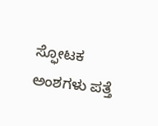ಸ್ಫೋಟಕ ಅಂಶಗಳು ಪತ್ತೆ